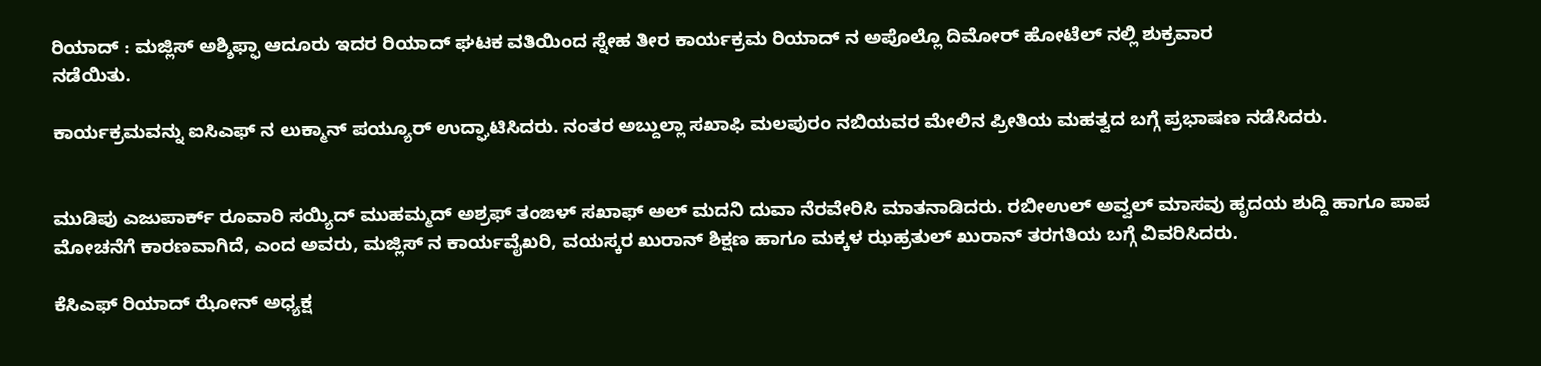ರಿಯಾದ್ : ಮಜ್ಲಿಸ್ ಅಶ್ಶಿಫ್ಫಾ ಆದೂರು ಇದರ ರಿಯಾದ್ ಘಟಕ ವತಿಯಿಂದ ಸ್ನೇಹ ತೀರ ಕಾರ್ಯಕ್ರಮ ರಿಯಾದ್ ನ ಅಪೊಲ್ಲೊ ದಿಮೋರ್ ಹೋಟೆಲ್ ನಲ್ಲಿ ಶುಕ್ರವಾರ
ನಡೆಯಿತು.

ಕಾರ್ಯಕ್ರಮವನ್ನು ಐಸಿಎಫ್ ನ ಲುಕ್ಮಾನ್ ಪಯ್ಯೂರ್ ಉದ್ಘಾಟಿಸಿದರು. ನಂತರ ಅಬ್ದುಲ್ಲಾ ಸಖಾಫಿ ಮಲಪುರಂ ನಬಿಯವರ ಮೇಲಿನ ಪ್ರೀತಿಯ ಮಹತ್ವದ ಬಗ್ಗೆ ಪ್ರಭಾಷಣ ನಡೆಸಿದರು.


ಮುಡಿಪು ಎಜುಪಾರ್ಕ್ ರೂವಾರಿ ಸಯ್ಯಿದ್ ಮುಹಮ್ಮದ್ ಅಶ್ರಫ್ ತಂಙಳ್ ಸಖಾಫ್ ಅಲ್ ಮದನಿ ದುವಾ ನೆರವೇರಿಸಿ ಮಾತನಾಡಿದರು. ರಬೀಉಲ್ ಅವ್ವಲ್ ಮಾಸವು ಹೃದಯ ಶುದ್ದಿ ಹಾಗೂ ಪಾಪ ಮೋಚನೆಗೆ ಕಾರಣವಾಗಿದೆ, ಎಂದ ಅವರು, ಮಜ್ಲಿಸ್ ನ ಕಾರ್ಯವೈಖರಿ, ವಯಸ್ಕರ ಖುರಾನ್ ಶಿಕ್ಷಣ ಹಾಗೂ ಮಕ್ಕಳ ಝಹ್ರತುಲ್ ಖುರಾನ್ ತರಗತಿಯ ಬಗ್ಗೆ ವಿವರಿಸಿದರು.

ಕೆಸಿಎಫ್ ರಿಯಾದ್ ಝೋನ್ ಅಧ್ಯಕ್ಷ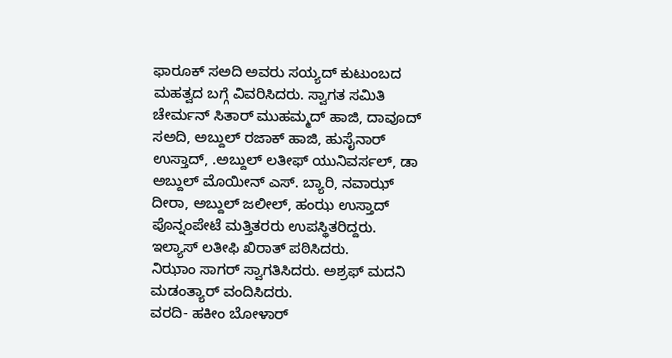ಫಾರೂಕ್ ಸಅದಿ ಅವರು ಸಯ್ಯದ್ ಕುಟುಂಬದ ಮಹತ್ವದ ಬಗ್ಗೆ ವಿವರಿಸಿದರು. ಸ್ವಾಗತ ಸಮಿತಿ ಚೇರ್ಮನ್ ಸಿತಾರ್ ಮುಹಮ್ಮದ್ ಹಾಜಿ, ದಾವೂದ್ ಸಅದಿ, ಅಬ್ದುಲ್ ರಜಾಕ್ ಹಾಜಿ, ಹುಸೈನಾರ್ ಉಸ್ತಾದ್, .ಅಬ್ದುಲ್ ಲತೀಫ್ ಯುನಿವರ್ಸಲ್, ಡಾ ಅಬ್ದುಲ್ ಮೊಯೀನ್ ಎಸ್. ಬ್ಯಾರಿ, ನವಾಝ್ ದೀರಾ, ಅಬ್ದುಲ್ ಜಲೀಲ್, ಹಂಝ ಉಸ್ತಾದ್ ಪೊನ್ನಂಪೇಟೆ ಮತ್ತಿತರರು ಉಪಸ್ಥಿತರಿದ್ದರು. ಇಲ್ಯಾಸ್ ಲತೀಫಿ ಖಿರಾತ್ ಪಠಿಸಿದರು.
ನಿಝಾಂ ಸಾಗರ್ ಸ್ವಾಗತಿಸಿದರು. ಅಶ್ರಫ್ ಮದನಿ ಮಡಂತ್ಯಾರ್ ವಂದಿಸಿದರು.
ವರದಿ- ಹಕೀಂ ಬೋಳಾರ್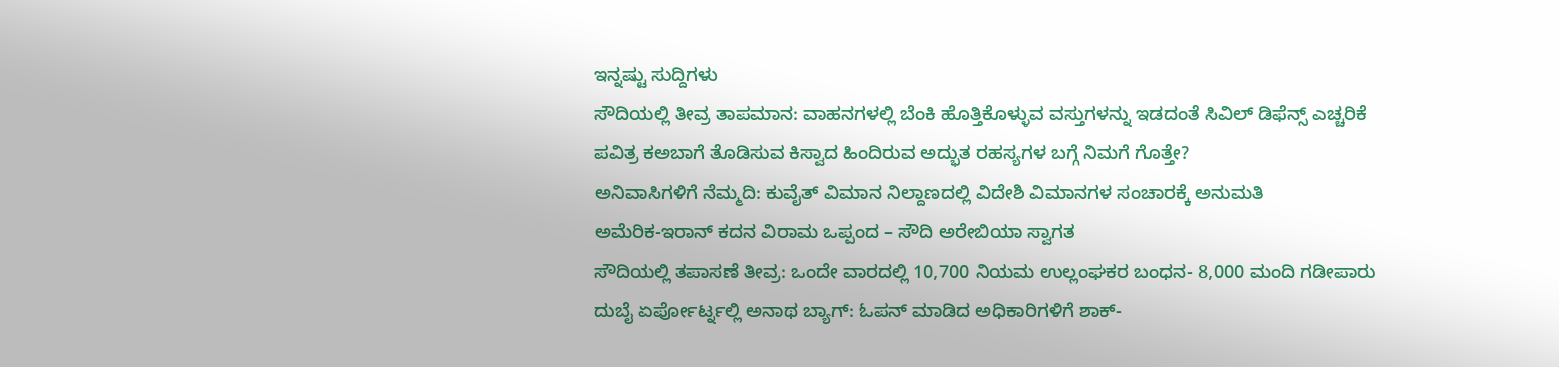ಇನ್ನಷ್ಟು ಸುದ್ದಿಗಳು
ಸೌದಿಯಲ್ಲಿ ತೀವ್ರ ತಾಪಮಾನ: ವಾಹನಗಳಲ್ಲಿ ಬೆಂಕಿ ಹೊತ್ತಿಕೊಳ್ಳುವ ವಸ್ತುಗಳನ್ನು ಇಡದಂತೆ ಸಿವಿಲ್ ಡಿಫೆನ್ಸ್ ಎಚ್ಚರಿಕೆ
ಪವಿತ್ರ ಕಅಬಾಗೆ ತೊಡಿಸುವ ಕಿಸ್ವಾದ ಹಿಂದಿರುವ ಅದ್ಭುತ ರಹಸ್ಯಗಳ ಬಗ್ಗೆ ನಿಮಗೆ ಗೊತ್ತೇ?
ಅನಿವಾಸಿಗಳಿಗೆ ನೆಮ್ಮದಿ: ಕುವೈತ್ ವಿಮಾನ ನಿಲ್ದಾಣದಲ್ಲಿ ವಿದೇಶಿ ವಿಮಾನಗಳ ಸಂಚಾರಕ್ಕೆ ಅನುಮತಿ
ಅಮೆರಿಕ-ಇರಾನ್ ಕದನ ವಿರಾಮ ಒಪ್ಪಂದ – ಸೌದಿ ಅರೇಬಿಯಾ ಸ್ವಾಗತ
ಸೌದಿಯಲ್ಲಿ ತಪಾಸಣೆ ತೀವ್ರ: ಒಂದೇ ವಾರದಲ್ಲಿ 10,700 ನಿಯಮ ಉಲ್ಲಂಘಕರ ಬಂಧನ- 8,000 ಮಂದಿ ಗಡೀಪಾರು
ದುಬೈ ಏರ್ಪೋರ್ಟ್ನಲ್ಲಿ ಅನಾಥ ಬ್ಯಾಗ್: ಓಪನ್ ಮಾಡಿದ ಅಧಿಕಾರಿಗಳಿಗೆ ಶಾಕ್-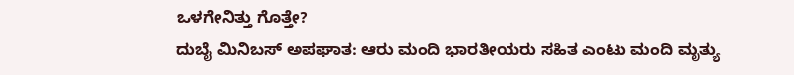ಒಳಗೇನಿತ್ತು ಗೊತ್ತೇ?
ದುಬೈ ಮಿನಿಬಸ್ ಅಪಘಾತ: ಆರು ಮಂದಿ ಭಾರತೀಯರು ಸಹಿತ ಎಂಟು ಮಂದಿ ಮೃತ್ಯು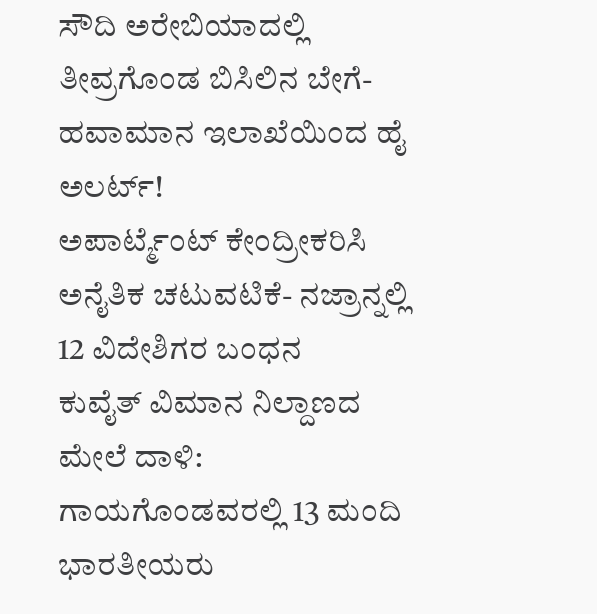ಸೌದಿ ಅರೇಬಿಯಾದಲ್ಲಿ ತೀವ್ರಗೊಂಡ ಬಿಸಿಲಿನ ಬೇಗೆ- ಹವಾಮಾನ ಇಲಾಖೆಯಿಂದ ಹೈ ಅಲರ್ಟ್!
ಅಪಾರ್ಟ್ಮೆಂಟ್ ಕೇಂದ್ರೀಕರಿಸಿ ಅನೈತಿಕ ಚಟುವಟಿಕೆ- ನಜ್ರಾನ್ನಲ್ಲಿ 12 ವಿದೇಶಿಗರ ಬಂಧನ
ಕುವೈತ್ ವಿಮಾನ ನಿಲ್ದಾಣದ ಮೇಲೆ ದಾಳಿ: ಗಾಯಗೊಂಡವರಲ್ಲಿ 13 ಮಂದಿ ಭಾರತೀಯರು